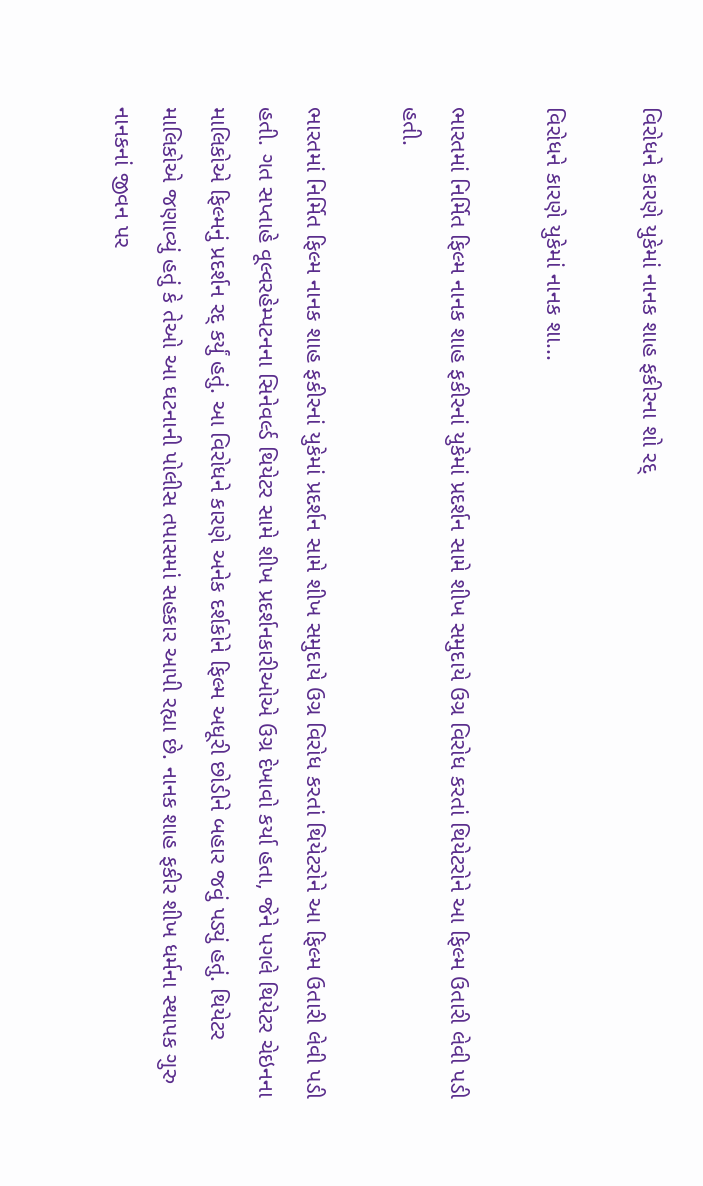વિરોધને કારણે યુકેમાં નાનક શાહ ફકીરના શો રદ્

વિરોધને કારણે યુકેમાં નાનક શા...

ભારતમાં નિર્મિત ફિલ્મ નાનક શાહ ફકીરનાં યુકેમાં પ્રદર્શન સામે શીખ સમુદાયે ઉગ્ર વિરોધ કરતાં થિયેટરોને આ ફિલ્મ ઉતારી લેવી પડી હતી.

ભારતમાં નિર્મિત ફિલ્મ નાનક શાહ ફકીરનાં યુકેમાં પ્રદર્શન સામે શીખ સમુદાયે ઉગ્ર વિરોધ કરતાં થિયેટરોને આ ફિલ્મ ઉતારી લેવી પડી હતી. ગત સપ્તાહે વૂલ્વરહેમ્પટનના સિનેવર્લ્ડ થિયેટર સામે શીખ પ્રદર્શનકારીઓએ ઉગ્ર દેખાવો કર્યા હતા, જેને પગલે થિયેટર ચેઇનના માલિકોએ ફિલ્મનું પ્રદર્શન રદ્ કર્યું હતું. આ વિરોધને કારણે અનેક દર્શકોને ફિલ્મ અધૂરી છોડીને બહાર જવું પડ્યું હતું. થિયેટર માલિકોએ જણાવ્યું હતું કે તેઓ આ ઘટનાની પોલીસ તપાસમાં સહકાર આપી રહ્યા છે. નાનક શાહ ફકીર શીખ ધર્મના સ્થાપક ગુરુ નાનકનાં જીવન પર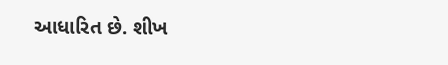આધારિત છે. શીખ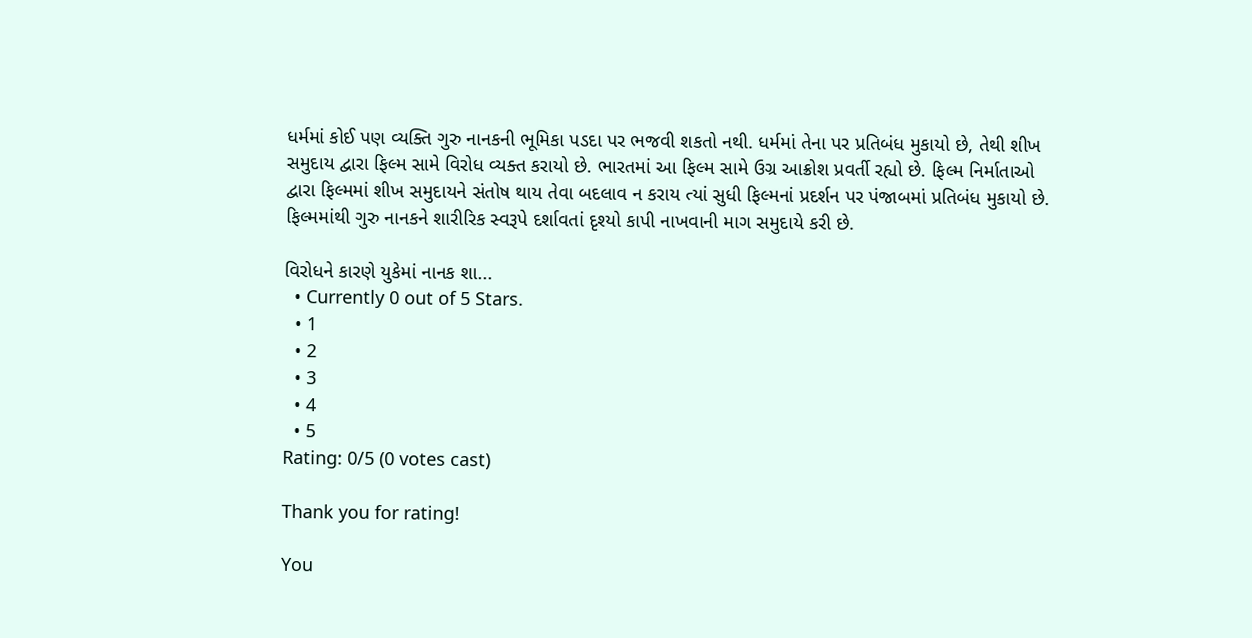ધર્મમાં કોઈ પણ વ્યક્તિ ગુરુ નાનકની ભૂમિકા પડદા પર ભજવી શકતો નથી. ધર્મમાં તેના પર પ્રતિબંધ મુકાયો છે, તેથી શીખ સમુદાય દ્વારા ફિલ્મ સામે વિરોધ વ્યક્ત કરાયો છે. ભારતમાં આ ફિલ્મ સામે ઉગ્ર આક્રોશ પ્રવર્તી રહ્યો છે. ફિલ્મ નિર્માતાઓ દ્વારા ફિલ્મમાં શીખ સમુદાયને સંતોષ થાય તેવા બદલાવ ન કરાય ત્યાં સુધી ફિલ્મનાં પ્રદર્શન પર પંજાબમાં પ્રતિબંધ મુકાયો છે. ફિલ્મમાંથી ગુરુ નાનકને શારીરિક સ્વરૂપે દર્શાવતાં દૃશ્યો કાપી નાખવાની માગ સમુદાયે કરી છે.

વિરોધને કારણે યુકેમાં નાનક શા...
  • Currently 0 out of 5 Stars.
  • 1
  • 2
  • 3
  • 4
  • 5
Rating: 0/5 (0 votes cast)

Thank you for rating!

You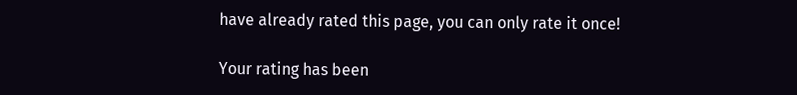have already rated this page, you can only rate it once!

Your rating has been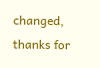changed, thanks for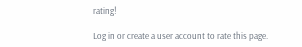rating!

Log in or create a user account to rate this page.